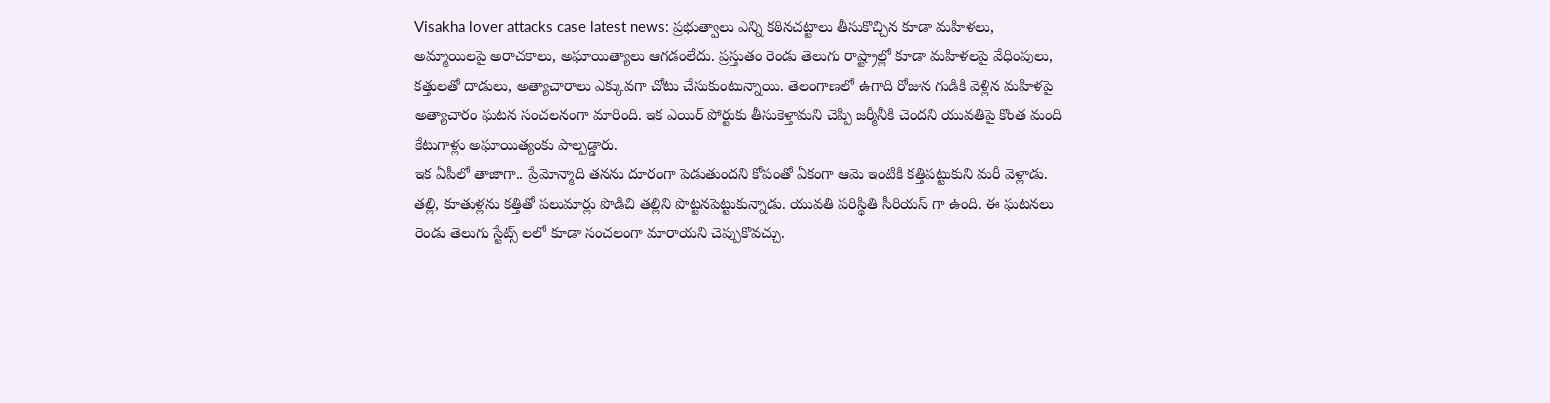Visakha lover attacks case latest news: ప్రభుత్వాలు ఎన్ని కఠినచట్టాలు తీసుకొచ్చిన కూడా మహిళలు, అమ్మాయిలపై అరాచకాలు, అఘాయిత్యాలు ఆగడంలేదు. ప్రస్తుతం రెండు తెలుగు రాష్ట్రాల్లో కూడా మహిళలపై వేధింపులు, కత్తులతో దాడులు, అత్యాచారాలు ఎక్కువగా చోటు చేసుకుంటున్నాయి. తెలంగాణలో ఉగాది రోజున గుడికి వెళ్లిన మహిళపై అత్యాచారం ఘటన సంచలనంగా మారింది. ఇక ఎయిర్ పోర్టుకు తీసుకెళ్తామని చెప్పి జర్మీనీకి చెందని యువతిపై కొంత మంది కేటుగాళ్లు అఘాయిత్యంకు పాల్పడ్డారు.
ఇక ఏపీలో తాజాగా.. ప్రేమోన్మాది తనను దూరంగా పెడుతుందని కోపంతో ఏకంగా ఆమె ఇంటికి కత్తిపట్టుకుని మరీ వెళ్లాడు. తల్లి, కూతుళ్లను కత్తితో పలుమార్లు పొడిచి తల్లిని పొట్టనపెట్టుకున్నాడు. యువతి పరిస్థితి సీరియస్ గా ఉంది. ఈ ఘటనలు రెండు తెలుగు స్టేట్స్ లలో కూడా సంచలంగా మారాయని చెప్పుకొవచ్చు.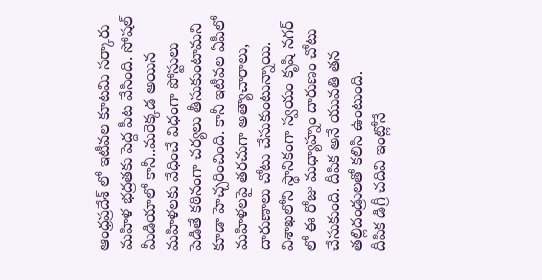ఆంధ్రప్రదేశ్ లో ఇటీవల కూటమి సర్కారు మహిళ భద్రతకు పెద్ద పీట వేసింది. సోషల్ మీడియాలో కానీ..మరెక్కడ అయిన మహిళలకు వేధించే విధంగా పోస్టులు పెడితే కఠినంగా చర్యలు తీసుకుంటామని కూడా హెచ్చరించింది. కానీ ఇటీవల ఏపీలో మహిళలపై తరచుగా అత్యాచారాలు, దారుణాలు చోటు చేసుకుంటున్నాయి. విశాఖలోని స్థానికంగా స్వయం కృషి నగర్ లో ఈ రోజు మధ్యాహ్నం దారుణం చోటు చేసుకుంది. దీపిక అనే యువతి తన తల్లిదండ్రులతో కలిసి ఉంటుంది.
దీపిక డిగ్రీ చదివి ఇంట్లోనే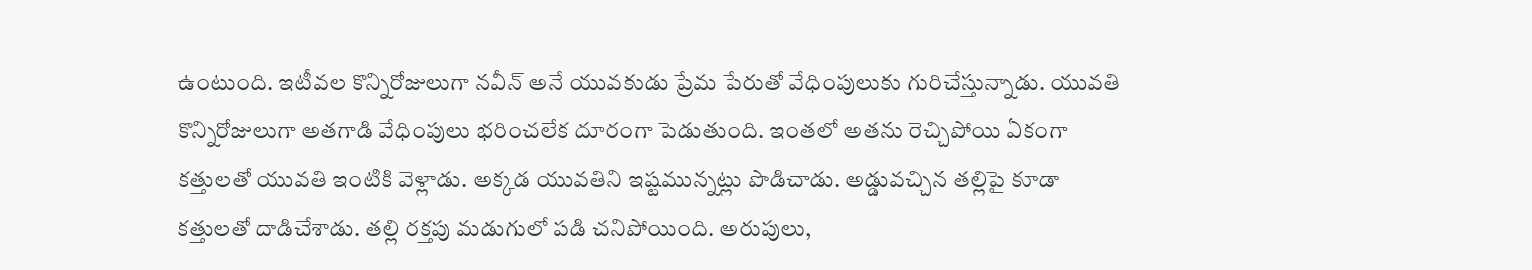ఉంటుంది. ఇటీవల కొన్నిరోజులుగా నవీన్ అనే యువకుడు ప్రేమ పేరుతో వేధింపులుకు గురిచేస్తున్నాడు. యువతి కొన్నిరోజులుగా అతగాడి వేధింపులు భరించలేక దూరంగా పెడుతుంది. ఇంతలో అతను రెచ్చిపోయి ఏకంగా కత్తులతో యువతి ఇంటికి వెళ్లాడు. అక్కడ యువతిని ఇష్టమున్నట్లు పొడిచాడు. అడ్డువచ్చిన తల్లిపై కూడా కత్తులతో దాడిచేశాడు. తల్లి రక్తపు మడుగులో పడి చనిపోయింది. అరుపులు,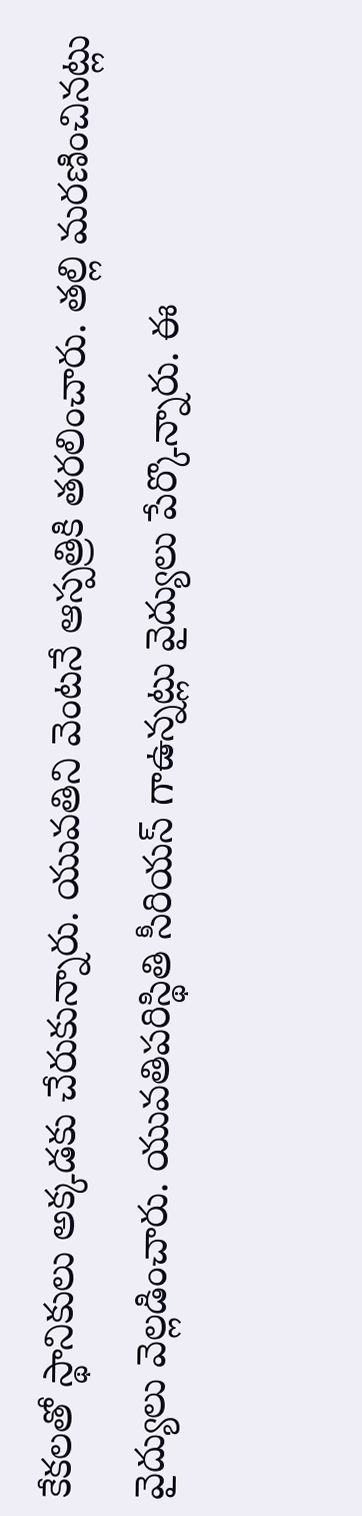కేకలతో స్థానికులు అక్కడకు చేరుకున్నారు. యువతిని వెంటనే ఆస్పత్రికి తరలించారు. తల్లి మరణించినట్లు వైద్యులు వెల్లడించారు. యువతిపరిస్థితి సీరియస్ గాఉన్నట్లు వైద్యులు పేర్కొన్నారు. ఈ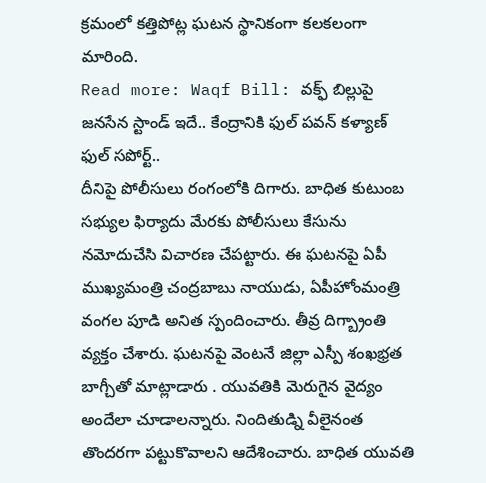క్రమంలో కత్తిపోట్ల ఘటన స్థానికంగా కలకలంగా మారింది.
Read more: Waqf Bill: వక్ఫ్ బిల్లుపై జనసేన స్టాండ్ ఇదే.. కేంద్రానికి ఫుల్ పవన్ కళ్యాణ్ ఫుల్ సపోర్ట్..
దీనిపై పోలీసులు రంగంలోకి దిగారు. బాధిత కుటుంబ సభ్యుల ఫిర్యాదు మేరకు పోలీసులు కేసును నమోదుచేసి విచారణ చేపట్టారు. ఈ ఘటనపై ఏపీ ముఖ్యమంత్రి చంద్రబాబు నాయుడు, ఏపీహోంమంత్రి వంగల పూడి అనిత స్పందించారు. తీవ్ర దిగ్బ్రాంతి వ్యక్తం చేశారు. ఘటనపై వెంటనే జిల్లా ఎస్పీ శంఖభ్రత బాగ్చీతో మాట్లాడారు . యువతికి మెరుగైన వైద్యం అందేలా చూడాలన్నారు. నిందితుడ్ని వీలైనంత తొందరగా పట్టుకొవాలని ఆదేశించారు. బాధిత యువతి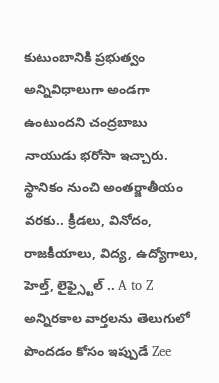కుటుంబానికి ప్రభుత్వం అన్నివిధాలుగా అండగా ఉంటుందని చంద్రబాబు నాయుడు భరోసా ఇచ్చారు.
స్థానికం నుంచి అంతర్జాతీయం వరకు.. క్రీడలు, వినోదం, రాజకీయాలు, విద్య, ఉద్యోగాలు, హెల్త్, లైఫ్స్టైల్ .. A to Z అన్నిరకాల వార్తలను తెలుగులో పొందడం కోసం ఇప్పుడే Zee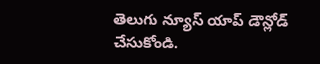తెలుగు న్యూస్ యాప్ డౌన్లోడ్ చేసుకోండి.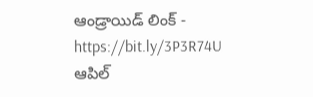ఆండ్రాయిడ్ లింక్ - https://bit.ly/3P3R74U
ఆపిల్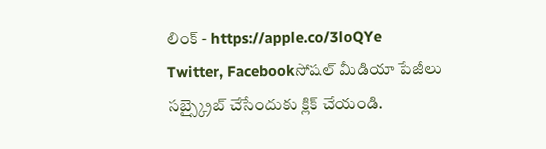లింక్ - https://apple.co/3loQYe
Twitter, Facebookసోషల్ మీడియా పేజీలు సబ్స్క్రైబ్ చేసేందుకు క్లిక్ చేయండి.